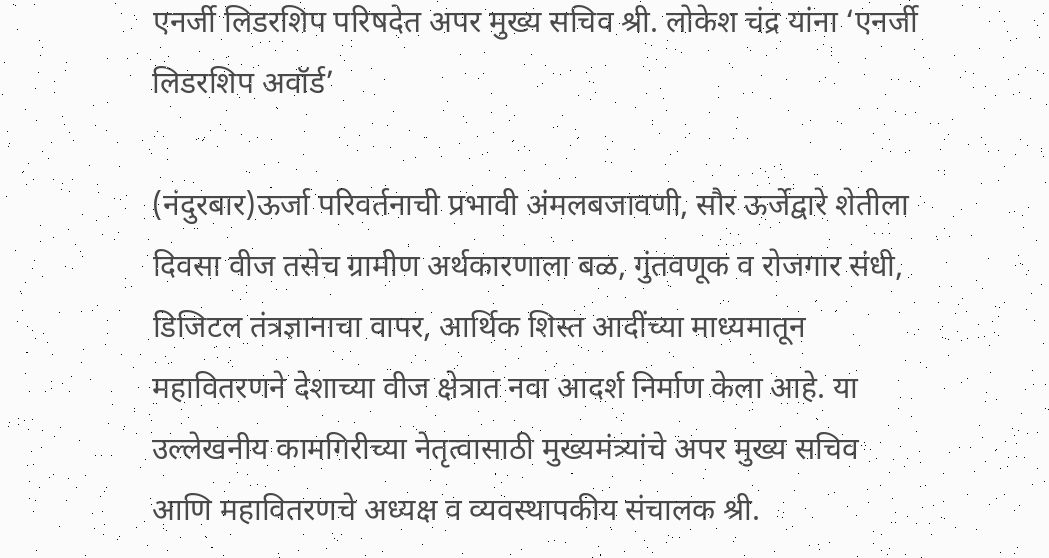एनर्जी लिडरशिप परिषदेत अपर मुख्य सचिव श्री. लोकेश चंद्र यांना ‘एनर्जी लिडरशिप अवॉर्ड’

(नंदुरबार)ऊर्जा परिवर्तनाची प्रभावी अंमलबजावणी, सौर ऊर्जेद्वारे शेतीला दिवसा वीज तसेच ग्रामीण अर्थकारणाला बळ, गुंतवणूक व रोजगार संधी, डिजिटल तंत्रज्ञानाचा वापर, आर्थिक शिस्त आदींच्या माध्यमातून महावितरणने देशाच्या वीज क्षेत्रात नवा आदर्श निर्माण केला आहे. या उल्लेखनीय कामगिरीच्या नेतृत्वासाठी मुख्यमंत्र्यांचे अपर मुख्य सचिव आणि महावितरणचे अध्यक्ष व व्यवस्थापकीय संचालक श्री.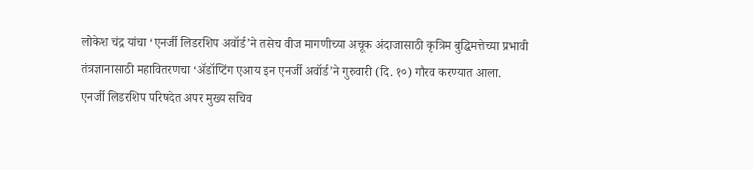लोकेश चंद्र यांचा ‘एनर्जी लिडरशिप अवॉर्ड’ने तसेच वीज मागणीच्या अचूक अंदाजासाठी कृत्रिम बुद्धिमत्तेच्या प्रभावी तंत्रज्ञानासाठी महावितरणचा ‘अ‍ॅडॉप्टिंग एआय इन एनर्जी अवॉर्ड’ने गुरुवारी (दि. १०) गौरव करण्यात आला.
एनर्जी लिडरशिप परिषदेत अपर मुख्य सचिव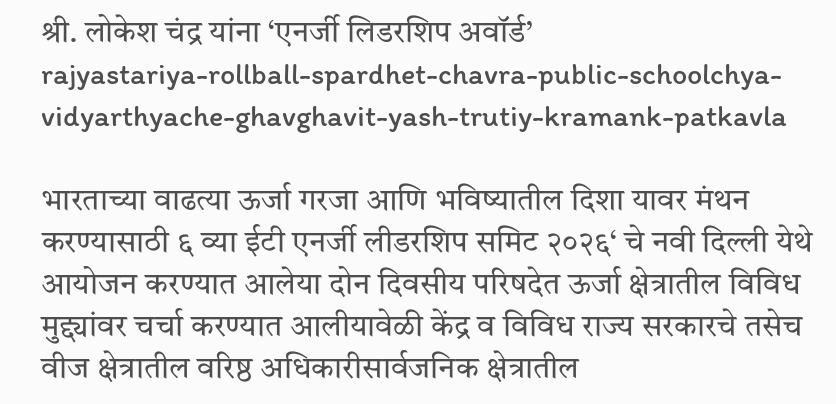श्री. लोकेश चंद्र यांना ‘एनर्जी लिडरशिप अवॉर्ड’
rajyastariya-rollball-spardhet-chavra-public-schoolchya-vidyarthyache-ghavghavit-yash-trutiy-kramank-patkavla

भारताच्या वाढत्या ऊर्जा गरजा आणि भविष्यातील दिशा यावर मंथन करण्यासाठी ६ व्या ईटी एनर्जी लीडरशिप समिट २०२६‘ चे नवी दिल्ली येथे आयोजन करण्यात आलेया दोन दिवसीय परिषदेत ऊर्जा क्षेत्रातील विविध मुद्द्यांवर चर्चा करण्यात आलीयावेळी केंद्र व विविध राज्य सरकारचे तसेच वीज क्षेत्रातील वरिष्ठ अधिकारीसार्वजनिक क्षेत्रातील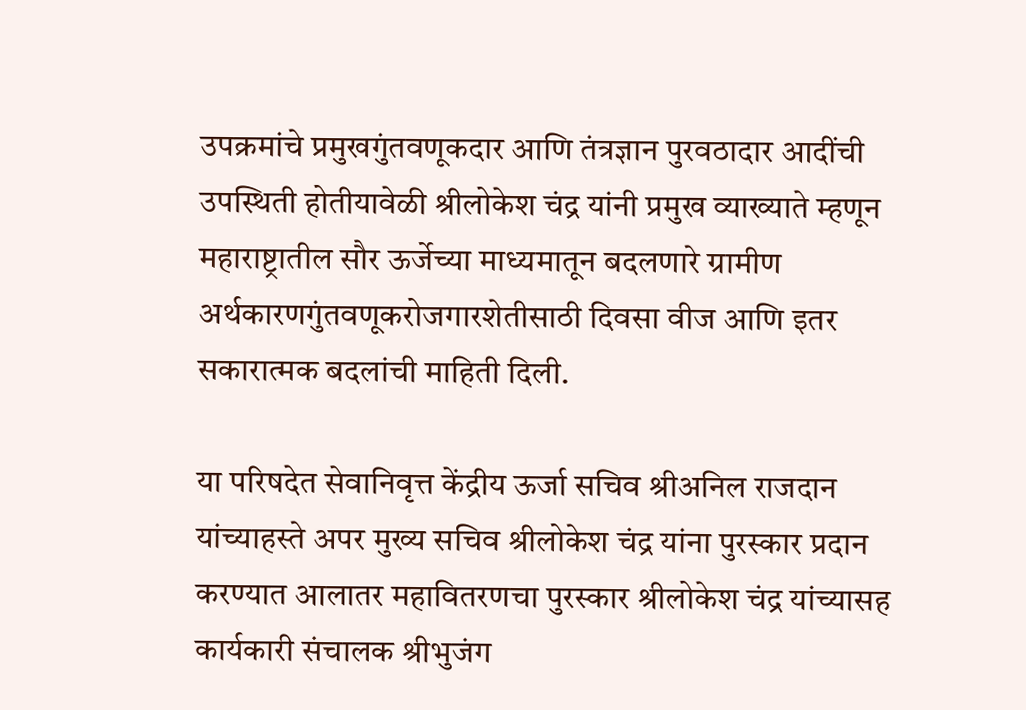उपक्रमांचे प्रमुखगुंतवणूकदार आणि तंत्रज्ञान पुरवठादार आदींची उपस्थिती होतीयावेळी श्रीलोकेश चंद्र यांनी प्रमुख व्याख्याते म्हणून महाराष्ट्रातील सौर ऊर्जेच्या माध्यमातून बदलणारे ग्रामीण अर्थकारणगुंतवणूकरोजगारशेतीसाठी दिवसा वीज आणि इतर सकारात्मक बदलांची माहिती दिली.

या परिषदेत सेवानिवृत्त केंद्रीय ऊर्जा सचिव श्रीअनिल राजदान यांच्याहस्ते अपर मुख्य सचिव श्रीलोकेश चंद्र यांना पुरस्कार प्रदान करण्यात आलातर महावितरणचा पुरस्कार श्रीलोकेश चंद्र यांच्यासह कार्यकारी संचालक श्रीभुजंग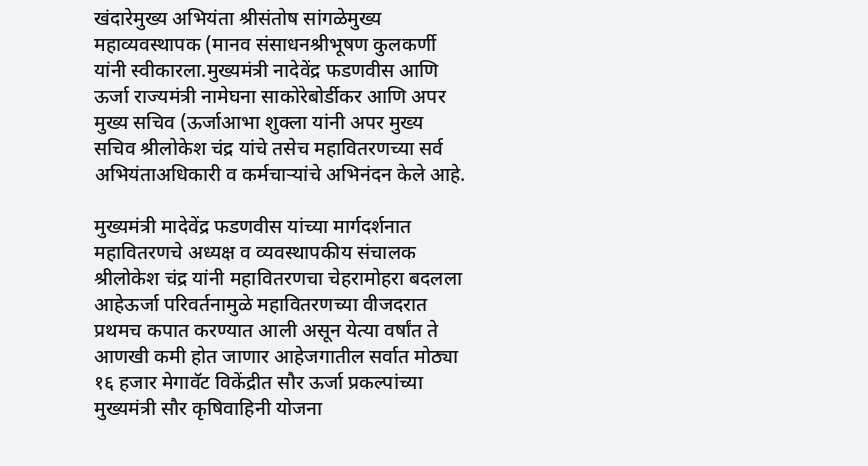खंदारेमुख्य अभियंता श्रीसंतोष सांगळेमुख्य महाव्यवस्थापक (मानव संसाधनश्रीभूषण कुलकर्णी यांनी स्वीकारला.मुख्यमंत्री नादेवेंद्र फडणवीस आणि ऊर्जा राज्यमंत्री नामेघना साकोरेबोर्डीकर आणि अपर मुख्य सचिव (ऊर्जाआभा शुक्ला यांनी अपर मुख्य सचिव श्रीलोकेश चंद्र यांचे तसेच महावितरणच्या सर्व अभियंताअधिकारी व कर्मचाऱ्यांचे अभिनंदन केले आहे.

मुख्यमंत्री मादेवेंद्र फडणवीस यांच्या मार्गदर्शनात महावितरणचे अध्यक्ष व व्यवस्थापकीय संचालक श्रीलोकेश चंद्र यांनी महावितरणचा चेहरामोहरा बदलला आहेऊर्जा परिवर्तनामुळे महावितरणच्या वीजदरात प्रथमच कपात करण्यात आली असून येत्या वर्षांत ते आणखी कमी होत जाणार आहेजगातील सर्वात मोठ्या १६ हजार मेगावॅट विकेंद्रीत सौर ऊर्जा प्रकल्पांच्या मुख्यमंत्री सौर कृषिवाहिनी योजना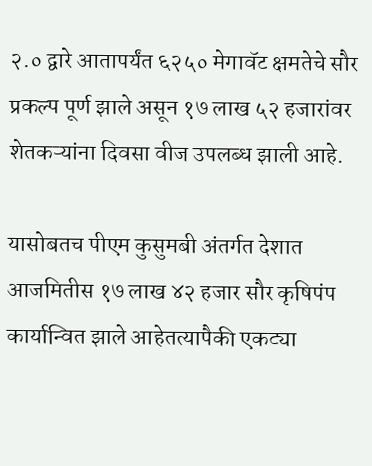२.० द्वारे आतापर्यंत ६२५० मेगावॅट क्षमतेचे सौर प्रकल्प पूर्ण झाले असून १७ लाख ५२ हजारांवर शेतकऱ्यांना दिवसा वीज उपलब्ध झाली आहे.

यासोबतच पीएम कुसुमबी अंतर्गत देशात आजमितीस १७ लाख ४२ हजार सौर कृषिपंप कार्यान्वित झाले आहेतत्यापैकी एकट्या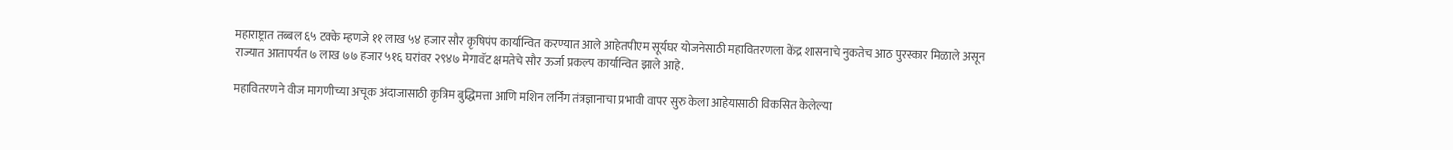महाराष्ट्रात तब्बल ६५ टक्के म्हणजे ११ लाख ५४ हजार सौर कृषिपंप कार्यान्वित करण्यात आले आहेतपीएम सूर्यघर योजनेसाठी महावितरणला केंद्र शासनाचे नुकतेच आठ पुरस्कार मिळाले असून राज्यात आतापर्यंत ७ लाख ७७ हजार ५१६ घरांवर २९४७ मेगावॅट क्षमतेचे सौर ऊर्जा प्रकल्प कार्यान्वित झाले आहे.

महावितरणने वीज मागणीच्या अचूक अंदाजासाठी कृत्रिम बुद्धिमत्ता आणि मशिन लर्निंग तंत्रज्ञानाचा प्रभावी वापर सुरु केला आहेयासाठी विकसित केलेल्या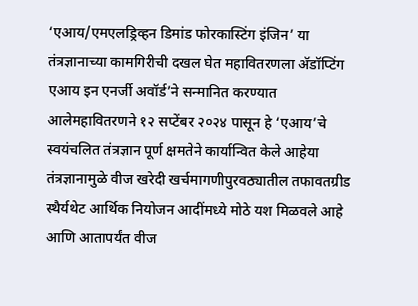‘एआय/एमएलड्रिव्हन डिमांड फोरकास्टिंग इंजिन’ या तंत्रज्ञानाच्या कामगिरीची दखल घेत महावितरणला अ‍ॅडॉप्टिंग एआय इन एनर्जी अवॉर्ड’ने सन्मानित करण्यात आलेमहावितरणने १२ सप्टेंबर २०२४ पासून हे ‘एआय’चे स्वयंचलित तंत्रज्ञान पूर्ण क्षमतेने कार्यान्वित केले आहेया तंत्रज्ञानामुळे वीज खरेदी खर्चमागणीपुरवठ्यातील तफावतग्रीड स्थैर्यथेट आर्थिक नियोजन आदींमध्ये मोठे यश मिळवले आहे आणि आतापर्यंत वीज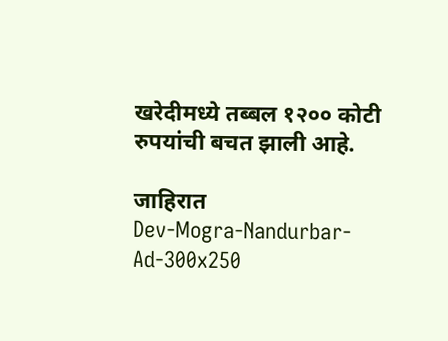खरेदीमध्ये तब्बल १२०० कोटी रुपयांची बचत झाली आहे.

जाहिरात
Dev-Mogra-Nandurbar-Ad-300x250